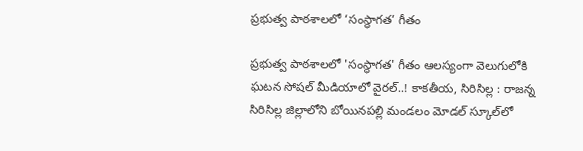ప్రభుత్వ పాఠశాలలో ‘సంస్థాగత’ గీతం

ప్రభుత్వ పాఠశాలలో 'సంస్థాగత' గీతం ఆలస్యంగా వెలుగులోకి ఘటన సోష‌ల్ మీడియాలో వైర‌ల్‌..! కాకతీయ, సిరిసిల్ల : రాజన్న సిరిసిల్ల జిల్లాలోని బోయినపల్లి మండలం మోడల్ స్కూల్‌లో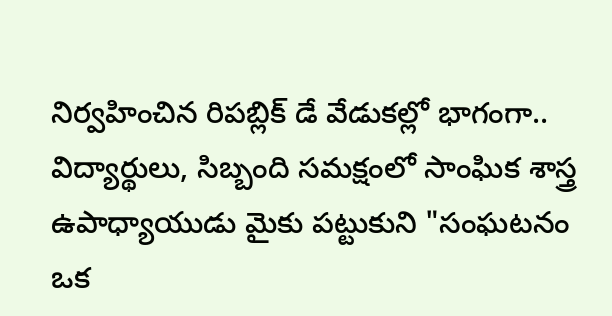నిర్వహించిన రిపబ్లిక్ డే వేడుకల్లో భాగంగా.. విద్యార్థులు, సిబ్బంది సమక్షంలో సాంఘిక శాస్త్ర ఉపాధ్యాయుడు మైకు పట్టుకుని "సంఘటనం ఒక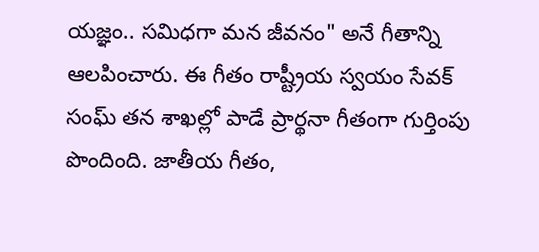యజ్ఞం.. సమిధగా మన జీవనం" అనే గీతాన్ని ఆలపించారు. ఈ గీతం రాష్ట్రీయ స్వయం సేవక్ సంఘ్ తన శాఖల్లో పాడే ప్రార్థనా గీతంగా గుర్తింపు పొందింది. జాతీయ గీతం,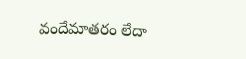వందేమాతరం లేదా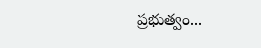ప్రభుత్వం...